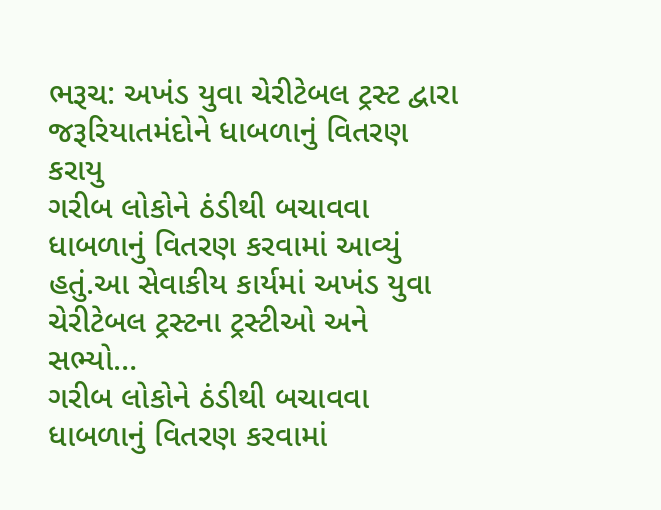ભરૂચ: અખંડ યુવા ચેરીટેબલ ટ્રસ્ટ દ્વારા જરૂરિયાતમંદોને ધાબળાનું વિતરણ કરાયુ
ગરીબ લોકોને ઠંડીથી બચાવવા ધાબળાનું વિતરણ કરવામાં આવ્યું હતું.આ સેવાકીય કાર્યમાં અખંડ યુવા ચેરીટેબલ ટ્રસ્ટના ટ્રસ્ટીઓ અને સભ્યો…
ગરીબ લોકોને ઠંડીથી બચાવવા ધાબળાનું વિતરણ કરવામાં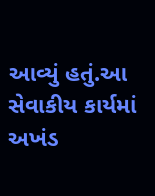આવ્યું હતું.આ સેવાકીય કાર્યમાં અખંડ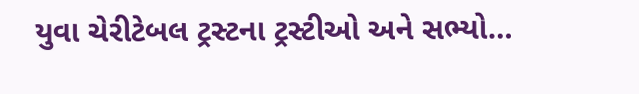યુવા ચેરીટેબલ ટ્રસ્ટના ટ્રસ્ટીઓ અને સભ્યો…